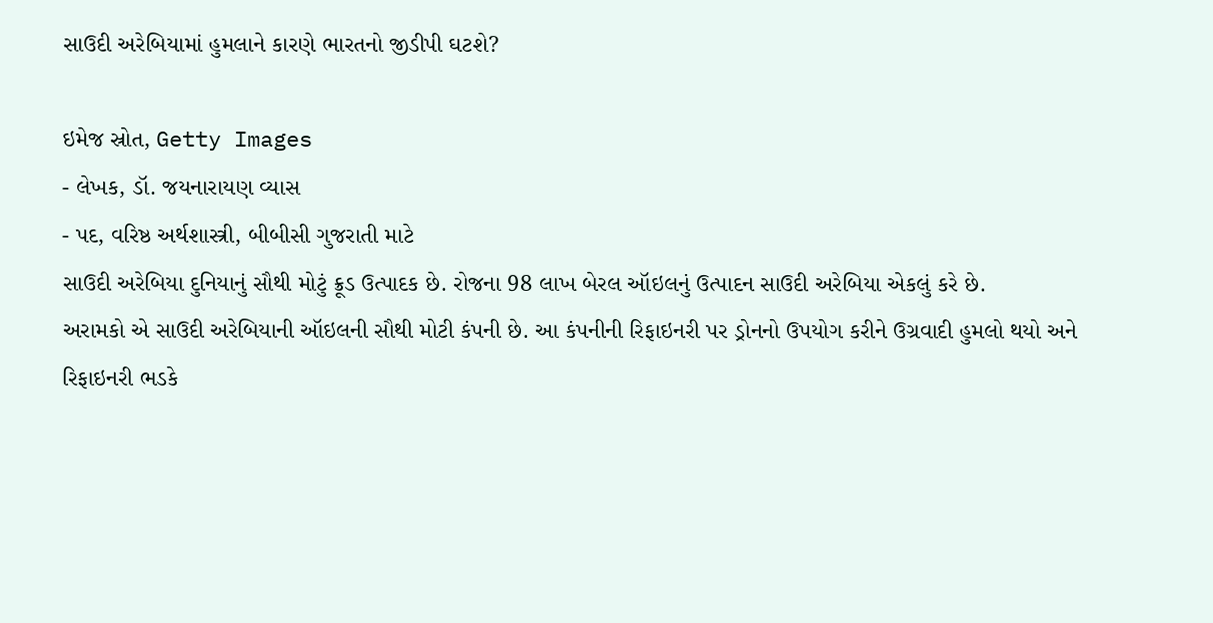સાઉદી અરેબિયામાં હુમલાને કારણે ભારતનો જીડીપી ઘટશે?

ઇમેજ સ્રોત, Getty Images
- લેખક, ડૉ. જયનારાયણ વ્યાસ
- પદ, વરિષ્ઠ અર્થશાસ્ત્રી, બીબીસી ગુજરાતી માટે
સાઉદી અરેબિયા દુનિયાનું સૌથી મોટું ક્રૂડ ઉત્પાદક છે. રોજના 98 લાખ બેરલ ઑઇલનું ઉત્પાદન સાઉદી અરેબિયા એકલું કરે છે.
અરામકો એ સાઉદી અરેબિયાની ઑઇલની સૌથી મોટી કંપની છે. આ કંપનીની રિફાઇનરી પર ડ્રોનનો ઉપયોગ કરીને ઉગ્રવાદી હુમલો થયો અને રિફાઇનરી ભડકે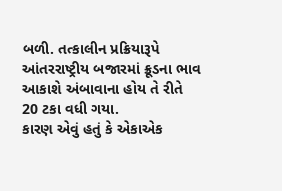બળી. તત્કાલીન પ્રક્રિયારૂપે આંતરરાષ્ટ્રીય બજારમાં ક્રૂડના ભાવ આકાશે અંબાવાના હોય તે રીતે 20 ટકા વધી ગયા.
કારણ એવું હતું કે એકાએક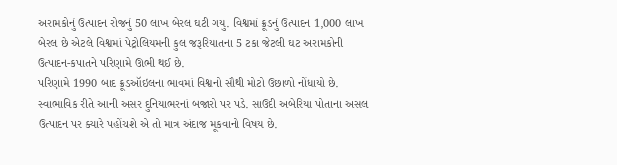અરામકોનું ઉત્પાદન રોજનું 50 લાખ બેરલ ઘટી ગયુ. વિશ્વમાં ક્રૂડનું ઉત્પાદન 1,000 લાખ બેરલ છે એટલે વિશ્વમાં પેટ્રોલિયમની કુલ જરૂરિયાતના 5 ટકા જેટલી ઘટ અરામકોની ઉત્પાદન-કપાતને પરિણામે ઊભી થઈ છે.
પરિણામે 1990 બાદ ક્રૂડઑઇલના ભાવમાં વિશ્વનો સૌથી મોટો ઉછાળો નોંધાયો છે. સ્વાભાવિક રીતે આની અસર દુનિયાભરનાં બજારો પર પડે. સાઉદી અબેરિયા પોતાના અસલ ઉત્પાદન પર ક્યારે પહોંચશે એ તો માત્ર અંદાજ મૂકવાનો વિષય છે.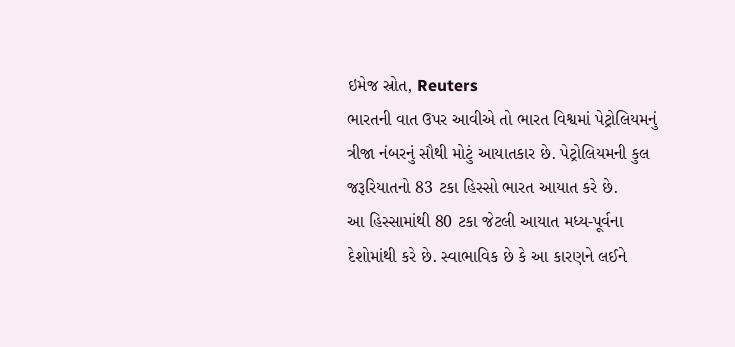ઇમેજ સ્રોત, Reuters
ભારતની વાત ઉપર આવીએ તો ભારત વિશ્વમાં પેટ્રોલિયમનું ત્રીજા નંબરનું સૌથી મોટું આયાતકાર છે. પેટ્રોલિયમની કુલ જરૂરિયાતનો 83 ટકા હિસ્સો ભારત આયાત કરે છે.
આ હિસ્સામાંથી 80 ટકા જેટલી આયાત મધ્ય-પૂર્વના દેશોમાંથી કરે છે. સ્વાભાવિક છે કે આ કારણને લઈને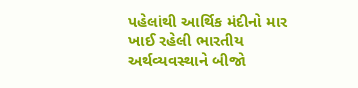પહેલાંથી આર્થિક મંદીનો માર ખાઈ રહેલી ભારતીય અર્થવ્યવસ્થાને બીજો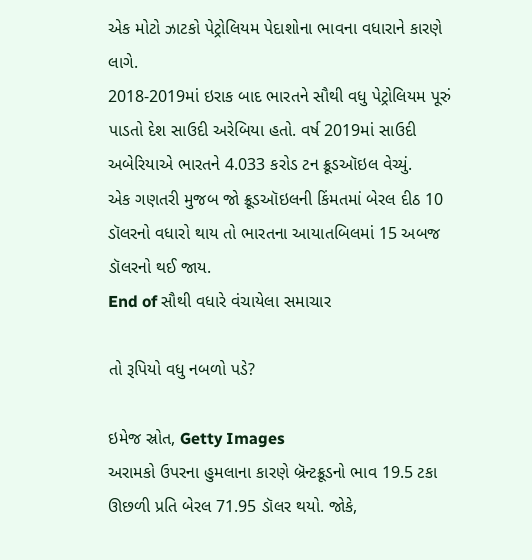એક મોટો ઝાટકો પેટ્રોલિયમ પેદાશોના ભાવના વધારાને કારણે લાગે.
2018-2019માં ઇરાક બાદ ભારતને સૌથી વધુ પેટ્રોલિયમ પૂરું પાડતો દેશ સાઉદી અરેબિયા હતો. વર્ષ 2019માં સાઉદી અબેરિયાએ ભારતને 4.033 કરોડ ટન ક્રૂડઑઇલ વેચ્યું.
એક ગણતરી મુજબ જો ક્રૂડઑઇલની કિંમતમાં બેરલ દીઠ 10 ડૉલરનો વધારો થાય તો ભારતના આયાતબિલમાં 15 અબજ ડૉલરનો થઈ જાય.
End of સૌથી વધારે વંચાયેલા સમાચાર

તો રૂપિયો વધુ નબળો પડે?

ઇમેજ સ્રોત, Getty Images
અરામકો ઉપરના હુમલાના કારણે બ્રૅન્ટક્રૂડનો ભાવ 19.5 ટકા ઊછળી પ્રતિ બેરલ 71.95 ડૉલર થયો. જોકે,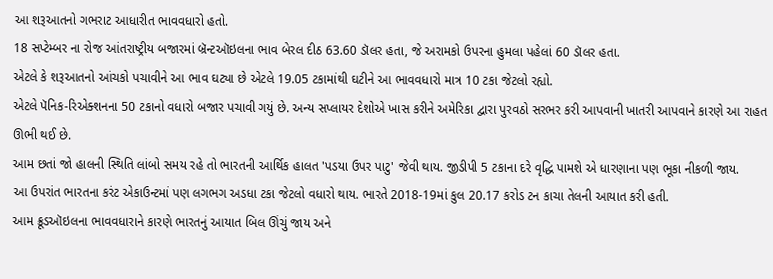આ શરૂઆતનો ગભરાટ આધારીત ભાવવધારો હતો.
18 સપ્ટેમ્બર ના રોજ આંતરાષ્ટ્રીય બજારમાં બ્રૅન્ટઑઇલના ભાવ બેરલ દીઠ 63.60 ડૉલર હતા, જે અરામકો ઉપરના હુમલા પહેલાં 60 ડૉલર હતા.
એટલે કે શરૂઆતનો આંચકો પચાવીને આ ભાવ ઘટ્યા છે એટલે 19.05 ટકામાંથી ઘટીને આ ભાવવધારો માત્ર 10 ટકા જેટલો રહ્યો.
એટલે પૅનિક-રિએક્શનના 50 ટકાનો વધારો બજાર પચાવી ગયું છે. અન્ય સપ્લાયર દેશોએ ખાસ કરીને અમેરિકા દ્વારા પુરવઠો સરભર કરી આપવાની ખાતરી આપવાને કારણે આ રાહત ઊભી થઈ છે.
આમ છતાં જો હાલની સ્થિતિ લાંબો સમય રહે તો ભારતની આર્થિક હાલત 'પડયા ઉપર પાટુ' જેવી થાય. જીડીપી 5 ટકાના દરે વૃદ્ધિ પામશે એ ધારણાના પણ ભૂકા નીકળી જાય.
આ ઉપરાંત ભારતના કરંટ એકાઉન્ટમાં પણ લગભગ અડધા ટકા જેટલો વધારો થાય. ભારતે 2018-19માં કુલ 20.17 કરોડ ટન કાચા તેલની આયાત કરી હતી.
આમ ક્રૂડઑઇલના ભાવવધારાને કારણે ભારતનું આયાત બિલ ઊંચું જાય અને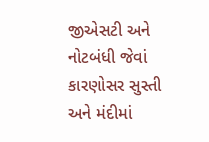જીએસટી અને નોટબંધી જેવાં કારણોસર સુસ્તી અને મંદીમાં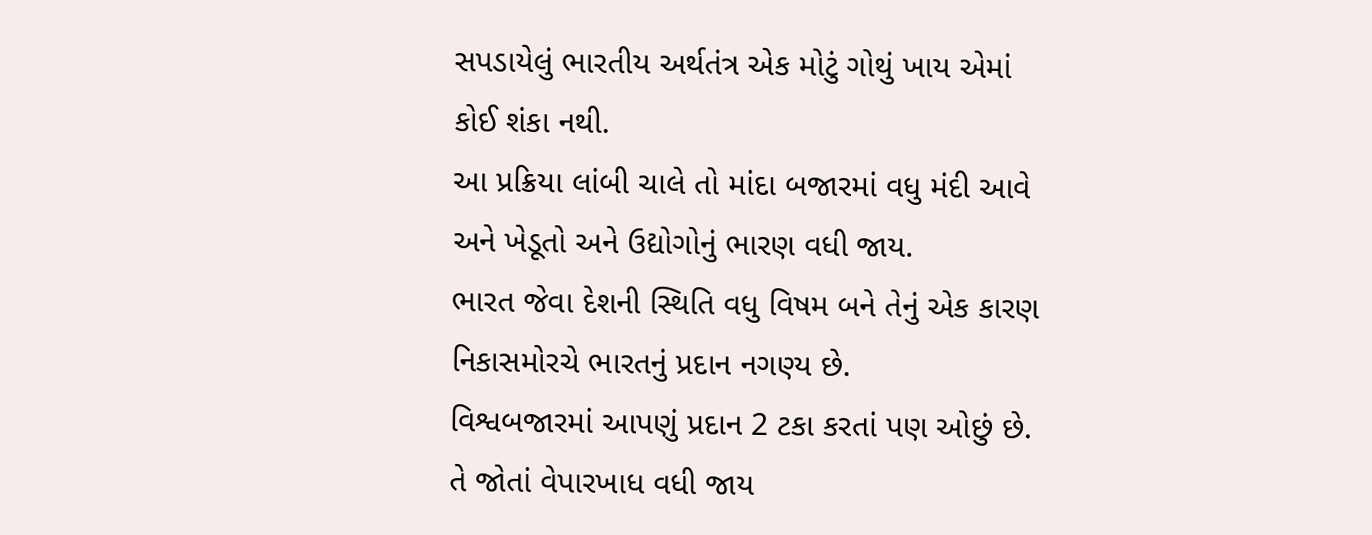સપડાયેલું ભારતીય અર્થતંત્ર એક મોટું ગોથું ખાય એમાં કોઈ શંકા નથી.
આ પ્રક્રિયા લાંબી ચાલે તો માંદા બજારમાં વધુ મંદી આવે અને ખેડૂતો અને ઉદ્યોગોનું ભારણ વધી જાય.
ભારત જેવા દેશની સ્થિતિ વધુ વિષમ બને તેનું એક કારણ નિકાસમોરચે ભારતનું પ્રદાન નગણ્ય છે.
વિશ્વબજારમાં આપણું પ્રદાન 2 ટકા કરતાં પણ ઓછું છે. તે જોતાં વેપારખાધ વધી જાય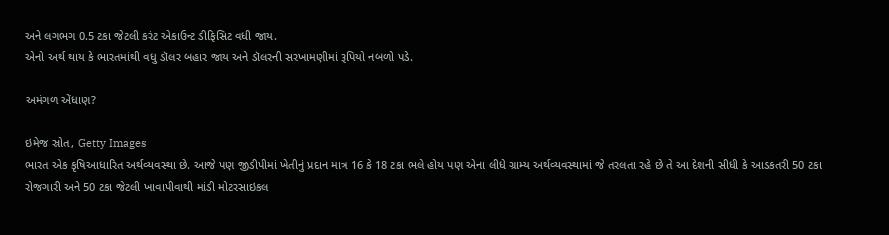અને લગભગ 0.5 ટકા જેટલી કરંટ એકાઉન્ટ ડીફિસિટ વધી જાય.
એનો અર્થ થાય કે ભારતમાંથી વધુ ડૉલર બહાર જાય અને ડૉલરની સરખામણીમાં રૂપિયો નબળો પડે.

અમંગળ એંધાણ?

ઇમેજ સ્રોત, Getty Images
ભારત એક કૃષિઆધારિત અર્થવ્યવસ્થા છે. આજે પણ જીડીપીમાં ખેતીનું પ્રદાન માત્ર 16 કે 18 ટકા ભલે હોય પણ એના લીધે ગ્રામ્ય અર્થવ્યવસ્થામાં જે તરલતા રહે છે તે આ દેશની સીધી કે આડકતરી 50 ટકા રોજગારી અને 50 ટકા જેટલી ખાવાપીવાથી માંડી મોટરસાઇકલ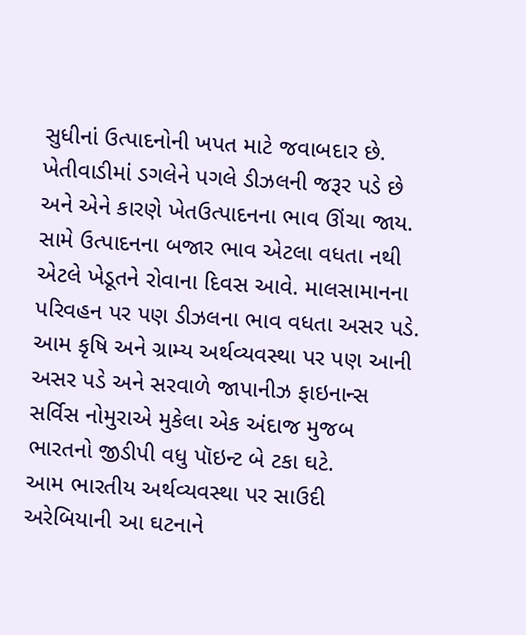સુધીનાં ઉત્પાદનોની ખપત માટે જવાબદાર છે.
ખેતીવાડીમાં ડગલેને પગલે ડીઝલની જરૂર પડે છે અને એને કારણે ખેતઉત્પાદનના ભાવ ઊંચા જાય.
સામે ઉત્પાદનના બજાર ભાવ એટલા વધતા નથી એટલે ખેડૂતને રોવાના દિવસ આવે. માલસામાનના પરિવહન પર પણ ડીઝલના ભાવ વધતા અસર પડે.
આમ કૃષિ અને ગ્રામ્ય અર્થવ્યવસ્થા પર પણ આની અસર પડે અને સરવાળે જાપાનીઝ ફાઇનાન્સ સર્વિસ નોમુરાએ મુકેલા એક અંદાજ મુજબ ભારતનો જીડીપી વધુ પૉઇન્ટ બે ટકા ઘટે.
આમ ભારતીય અર્થવ્યવસ્થા પર સાઉદી અરેબિયાની આ ઘટનાને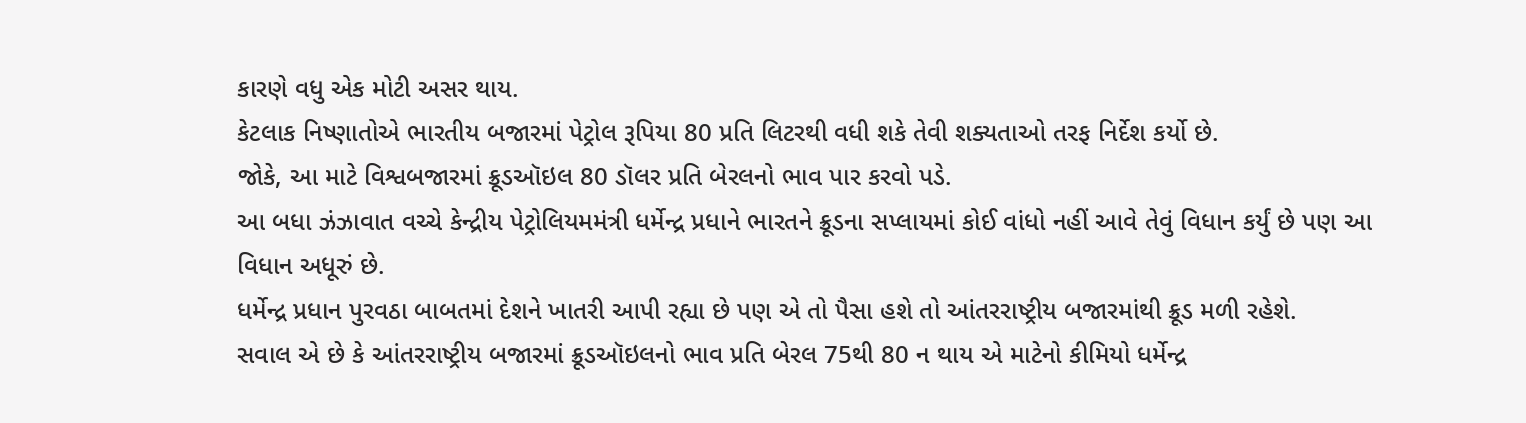કારણે વધુ એક મોટી અસર થાય.
કેટલાક નિષ્ણાતોએ ભારતીય બજારમાં પેટ્રોલ રૂપિયા 80 પ્રતિ લિટરથી વધી શકે તેવી શક્યતાઓ તરફ નિર્દેશ કર્યો છે.
જોકે, આ માટે વિશ્વબજારમાં ક્રૂડઑઇલ 80 ડૉલર પ્રતિ બેરલનો ભાવ પાર કરવો પડે.
આ બધા ઝંઝાવાત વચ્ચે કેન્દ્રીય પેટ્રોલિયમમંત્રી ધર્મેન્દ્ર પ્રધાને ભારતને ક્રૂડના સપ્લાયમાં કોઈ વાંધો નહીં આવે તેવું વિધાન કર્યું છે પણ આ વિધાન અધૂરું છે.
ધર્મેન્દ્ર પ્રધાન પુરવઠા બાબતમાં દેશને ખાતરી આપી રહ્યા છે પણ એ તો પૈસા હશે તો આંતરરાષ્ટ્રીય બજારમાંથી ક્રૂડ મળી રહેશે.
સવાલ એ છે કે આંતરરાષ્ટ્રીય બજારમાં ક્રૂડઑઇલનો ભાવ પ્રતિ બેરલ 75થી 80 ન થાય એ માટેનો કીમિયો ધર્મેન્દ્ર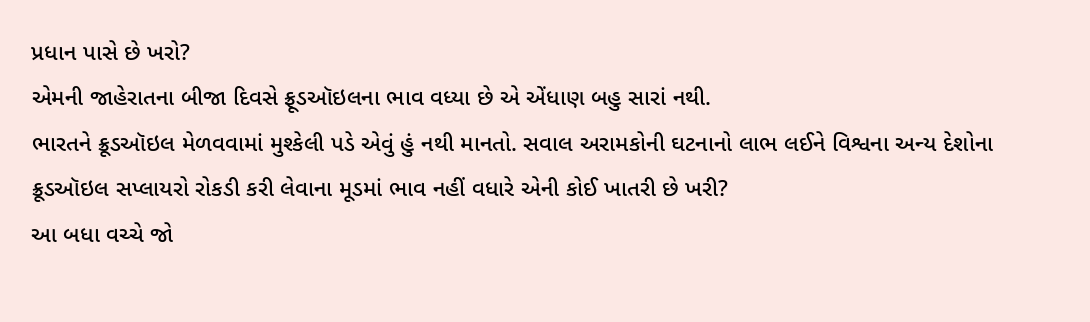પ્રધાન પાસે છે ખરો?
એમની જાહેરાતના બીજા દિવસે ફ્રૂડઑઇલના ભાવ વધ્યા છે એ એંધાણ બહુ સારાં નથી.
ભારતને ક્રૂડઑઇલ મેળવવામાં મુશ્કેલી પડે એવું હું નથી માનતો. સવાલ અરામકોની ઘટનાનો લાભ લઈને વિશ્વના અન્ય દેશોના ક્રૂડઑઇલ સપ્લાયરો રોકડી કરી લેવાના મૂડમાં ભાવ નહીં વધારે એની કોઈ ખાતરી છે ખરી?
આ બધા વચ્ચે જો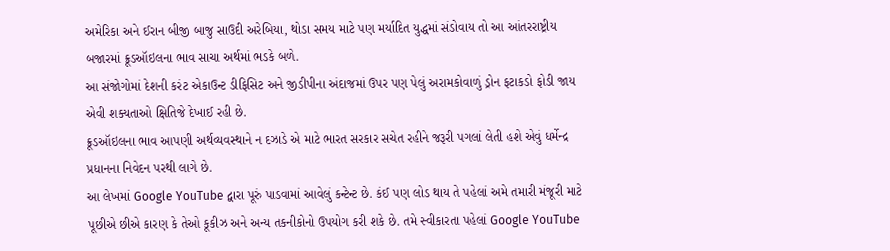અમેરિકા અને ઈરાન બીજી બાજુ સાઉદી અરેબિયા, થોડા સમય માટે પણ મર્યાદિત યુદ્ધમાં સંડોવાય તો આ આંતરરાષ્ટ્રીય બજારમાં ક્રૂડઑઇલના ભાવ સાચા અર્થમાં ભડકે બળે.
આ સંજોગોમાં દેશની કરંટ એકાઉન્ટ ડીફિસિટ અને જીડીપીના અંદાજમાં ઉપર પણ પેલું અરામકોવાળું ડ્રોન ફટાકડો ફોડી જાય એવી શક્યતાઓ ક્ષિતિજે દેખાઈ રહી છે.
ક્રૂડઑઇલના ભાવ આપણી અર્થવ્યવસ્થાને ન દઝાડે એ માટે ભારત સરકાર સચેત રહીને જરૂરી પગલાં લેતી હશે એવું ધર્મેન્દ્ર પ્રધાનના નિવેદન પરથી લાગે છે.
આ લેખમાં Google YouTube દ્વારા પૂરું પાડવામાં આવેલું કન્ટેન્ટ છે. કંઈ પણ લોડ થાય તે પહેલાં અમે તમારી મંજૂરી માટે પૂછીએ છીએ કારણ કે તેઓ કૂકીઝ અને અન્ય તકનીકોનો ઉપયોગ કરી શકે છે. તમે સ્વીકારતા પહેલાં Google YouTube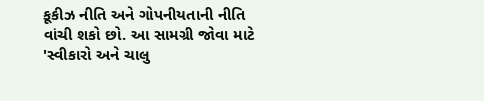કૂકીઝ નીતિ અને ગોપનીયતાની નીતિ વાંચી શકો છો. આ સામગ્રી જોવા માટે 'સ્વીકારો અને ચાલુ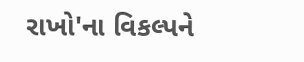રાખો'ના વિકલ્પને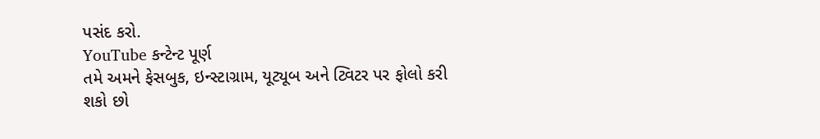પસંદ કરો.
YouTube કન્ટેન્ટ પૂર્ણ
તમે અમને ફેસબુક, ઇન્સ્ટાગ્રામ, યૂટ્યૂબ અને ટ્વિટર પર ફોલો કરી શકો છો